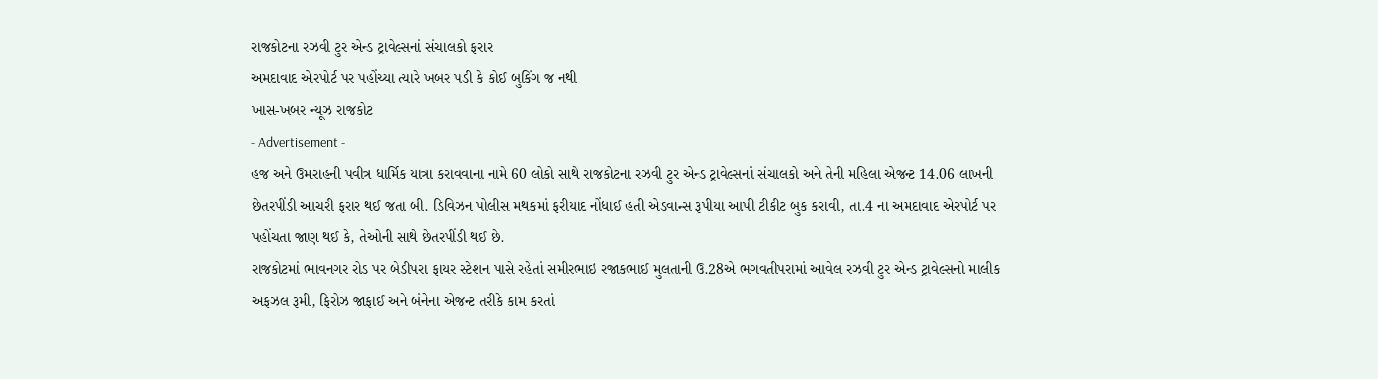રાજકોટના રઝવી ટુર એન્ડ ટ્રાવેલ્સનાં સંચાલકો ફરાર
અમદાવાદ એરપોર્ટ પર પહોંચ્યા ત્યારે ખબર પડી કે કોઈ બુકિંગ જ નથી
ખાસ-ખબર ન્યૂઝ રાજકોટ
- Advertisement -
હજ અને ઉમરાહની પવીત્ર ધાર્મિક યાત્રા કરાવવાના નામે 60 લોકો સાથે રાજકોટના રઝવી ટુર એન્ડ ટ્રાવેલ્સનાં સંચાલકો અને તેની મહિલા એજન્ટ 14.06 લાખની છેતરપીંડી આચરી ફરાર થઈ જતા બી. ડિવિઝન પોલીસ મથકમાં ફરીયાદ નોંધાઈ હતી એડવાન્સ રૂપીયા આપી ટીકીટ બુક કરાવી, તા.4 ના અમદાવાદ એરપોર્ટ પર પહોંચતા જાણ થઈ કે, તેઓની સાથે છેતરપીંડી થઈ છે.
રાજકોટમાં ભાવનગર રોડ પર બેડીપરા ફાયર સ્ટેશન પાસે રહેતાં સમીરભાઇ રજાકભાઈ મુલતાની ઉ.28એ ભગવતીપરામાં આવેલ રઝવી ટુર એન્ડ ટ્રાવેલ્સનો માલીક અફઝલ રૂમી, ફિરોઝ જાફાઈ અને બંનેના એજન્ટ તરીકે કામ કરતાં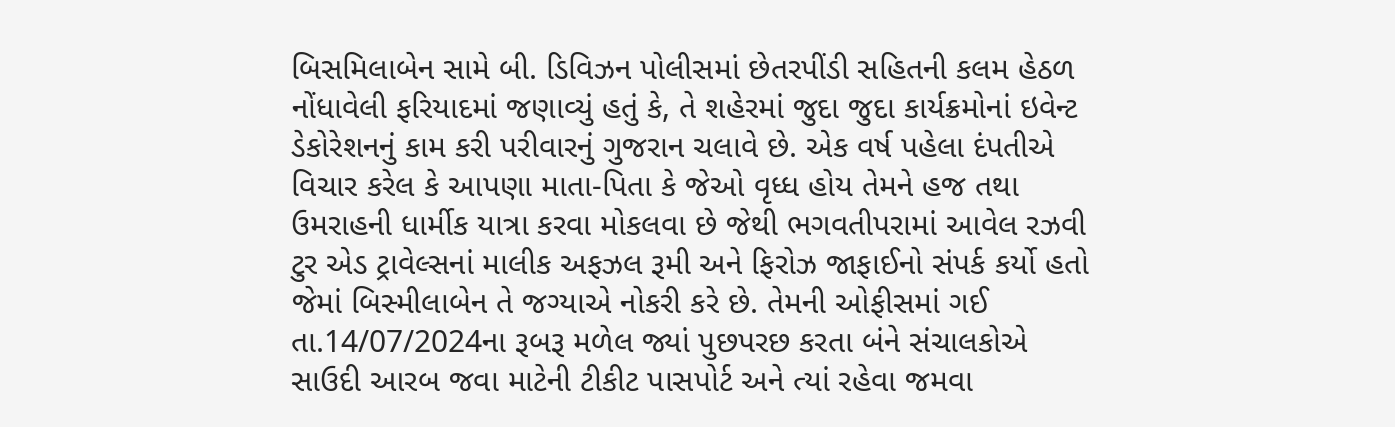બિસમિલાબેન સામે બી. ડિવિઝન પોલીસમાં છેતરપીંડી સહિતની કલમ હેઠળ નોંધાવેલી ફરિયાદમાં જણાવ્યું હતું કે, તે શહેરમાં જુદા જુદા કાર્યક્રમોનાં ઇવેન્ટ ડેકોરેશનનું કામ કરી પરીવારનું ગુજરાન ચલાવે છે. એક વર્ષ પહેલા દંપતીએ વિચાર કરેલ કે આપણા માતા-પિતા કે જેઓ વૃધ્ધ હોય તેમને હજ તથા ઉમરાહની ધાર્મીક યાત્રા કરવા મોકલવા છે જેથી ભગવતીપરામાં આવેલ રઝવી ટુર એડ ટ્રાવેલ્સનાં માલીક અફઝલ રૂમી અને ફિરોઝ જાફાઈનો સંપર્ક કર્યો હતો જેમાં બિસ્મીલાબેન તે જગ્યાએ નોકરી કરે છે. તેમની ઓફીસમાં ગઈ તા.14/07/2024ના રૂબરૂ મળેલ જ્યાં પુછપરછ કરતા બંને સંચાલકોએ સાઉદી આરબ જવા માટેની ટીકીટ પાસપોર્ટ અને ત્યાં રહેવા જમવા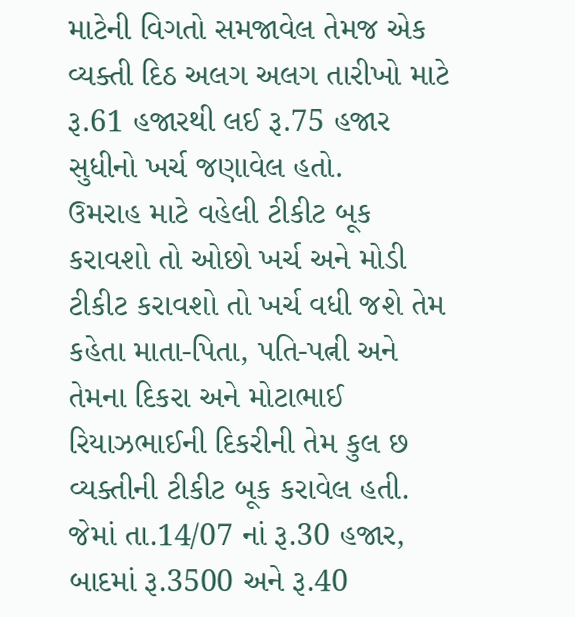માટેની વિગતો સમજાવેલ તેમજ એક વ્યક્તી દિઠ અલગ અલગ તારીખો માટે રૂ.61 હજારથી લઈ રૂ.75 હજાર સુધીનો ખર્ચ જણાવેલ હતો.
ઉમરાહ માટે વહેલી ટીકીટ બૂક કરાવશો તો ઓછો ખર્ચ અને મોડી ટીકીટ કરાવશો તો ખર્ચ વધી જશે તેમ કહેતા માતા-પિતા, પતિ-પત્ની અને તેમના દિકરા અને મોટાભાઈ રિયાઝભાઈની દિકરીની તેમ કુલ છ વ્યક્તીની ટીકીટ બૂક કરાવેલ હતી. જેમાં તા.14/07 નાં રૂ.30 હજાર, બાદમાં રૂ.3500 અને રૂ.40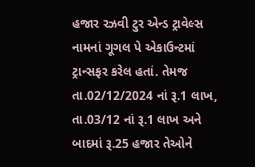હજાર રઝવી ટુર એન્ડ ટ્રાવેલ્સ નામનાં ગૂગલ પે એકાઉન્ટમાં ટ્રાન્સફર કરેલ હતાં. તેમજ તા.02/12/2024 નાં રૂ.1 લાખ, તા.03/12 નાં રૂ.1 લાખ અને બાદમાં રૂ.25 હજાર તેઓને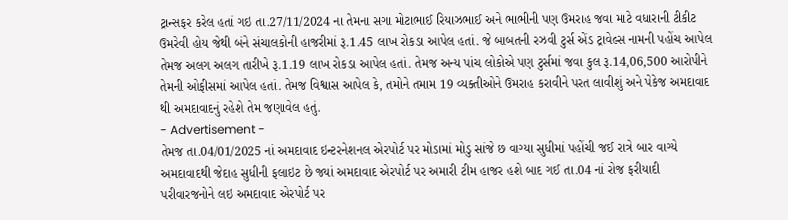ટ્રાન્સફર કરેલ હતાં ગઇ તા.27/11/2024 ના તેમના સગા મોટાભાઈ રિયાઝભાઈ અને ભાભીની પણ ઉમરાહ જવા માટે વધારાની ટીકીટ ઉમરેવી હોય જેથી બંને સંચાલકોની હાજરીમાં રૂ.1.45 લાખ રોકડા આપેલ હતાં. જે બાબતની રઝવી ટુર્સ એંડ ટ્રાવેલ્સ નામની પહોંચ આપેલ તેમજ અલગ અલગ તારીખે રૂ.1.19 લાખ રોકડા આપેલ હતાં. તેમજ અન્ય પાંચ લોકોએ પણ ટુર્સમાં જવા કુલ રૂ.14,06,500 આરોપીને તેમની ઓફીસમાં આપેલ હતાં. તેમજ વિશ્વાસ આપેલ કે, તમોને તમામ 19 વ્યક્તીઓને ઉમરાહ કરાવીને પરત લાવીશું અને પેકેજ અમદાવાદ થી અમદાવાદનું રહેશે તેમ જણાવેલ હતું.
- Advertisement -
તેમજ તા.04/01/2025 નાં અમદાવાદ ઇન્ટરનેશનલ એરપોર્ટ પર મોડામાં મોડુ સાંજે છ વાગ્યા સુધીમાં પહોંચી જઈ રાત્રે બાર વાગ્યે અમદાવાદથી જેદાહ સુધીની ફલાઇટ છે જ્યાં અમદાવાદ એરપોર્ટ પર અમારી ટીમ હાજર હશે બાદ ગઈ તા.04 નાં રોજ ફરીયાદી પરીવારજનોને લઇ અમદાવાદ એરપોર્ટ પર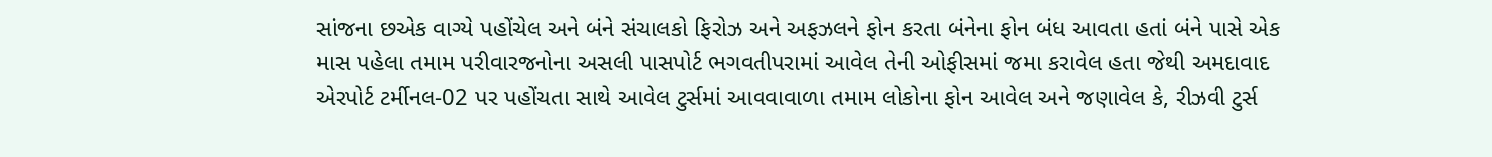સાંજના છએક વાગ્યે પહોંચેલ અને બંને સંચાલકો ફિરોઝ અને અફઝલને ફોન કરતા બંનેના ફોન બંધ આવતા હતાં બંને પાસે એક માસ પહેલા તમામ પરીવારજનોના અસલી પાસપોર્ટ ભગવતીપરામાં આવેલ તેની ઓફીસમાં જમા કરાવેલ હતા જેથી અમદાવાદ એરપોર્ટ ટર્મીનલ-02 પર પહોંચતા સાથે આવેલ ટુર્સમાં આવવાવાળા તમામ લોકોના ફોન આવેલ અને જણાવેલ કે, રીઝવી ટુર્સ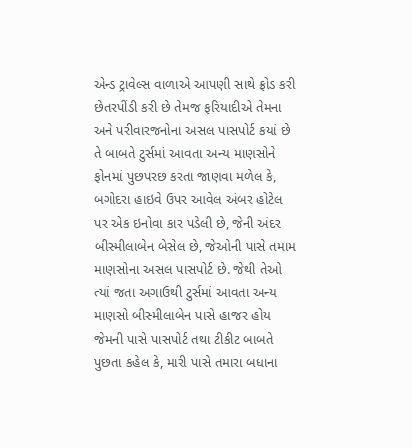એન્ડ ટ્રાવેલ્સ વાળાએ આપણી સાથે ફ્રોડ કરી છેતરપીંડી કરી છે તેમજ ફરિયાદીએ તેમના અને પરીવારજનોના અસલ પાસપોર્ટ કયાં છે તે બાબતે ટુર્સમાં આવતા અન્ય માણસોને ફોનમાં પુછપરછ કરતા જાણવા મળેલ કે, બગોદરા હાઇવે ઉપર આવેલ અંબર હોટેલ પર એક ઇનોવા કાર પડેલી છે, જેની અંદર બીસ્મીલાબેન બેસેલ છે, જેઓની પાસે તમામ માણસોના અસલ પાસપોર્ટ છે. જેથી તેઓ ત્યાં જતા અગાઉથી ટુર્સમાં આવતા અન્ય માણસો બીસ્મીલાબેન પાસે હાજર હોય જેમની પાસે પાસપોર્ટ તથા ટીકીટ બાબતે પુછતા કહેલ કે, મારી પાસે તમારા બધાના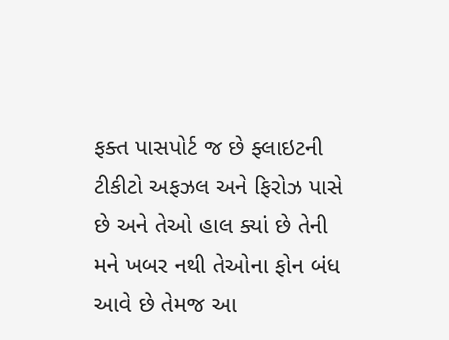ફક્ત પાસપોર્ટ જ છે ફ્લાઇટની ટીકીટો અફઝલ અને ફિરોઝ પાસે છે અને તેઓ હાલ ક્યાં છે તેની મને ખબર નથી તેઓના ફોન બંધ આવે છે તેમજ આ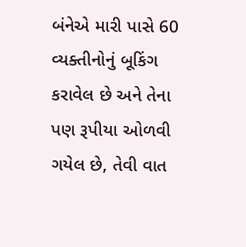બંનેએ મારી પાસે 60 વ્યક્તીનોનું બૂકિંગ કરાવેલ છે અને તેના પણ રૂપીયા ઓળવી ગયેલ છે, તેવી વાત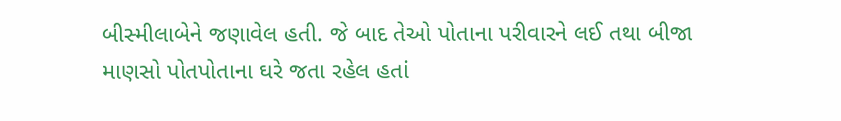બીસ્મીલાબેને જણાવેલ હતી. જે બાદ તેઓ પોતાના પરીવારને લઈ તથા બીજા માણસો પોતપોતાના ઘરે જતા રહેલ હતાં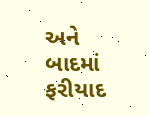અને બાદમાં ફરીયાદ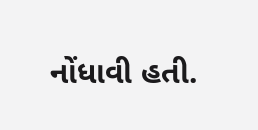નોંધાવી હતી.